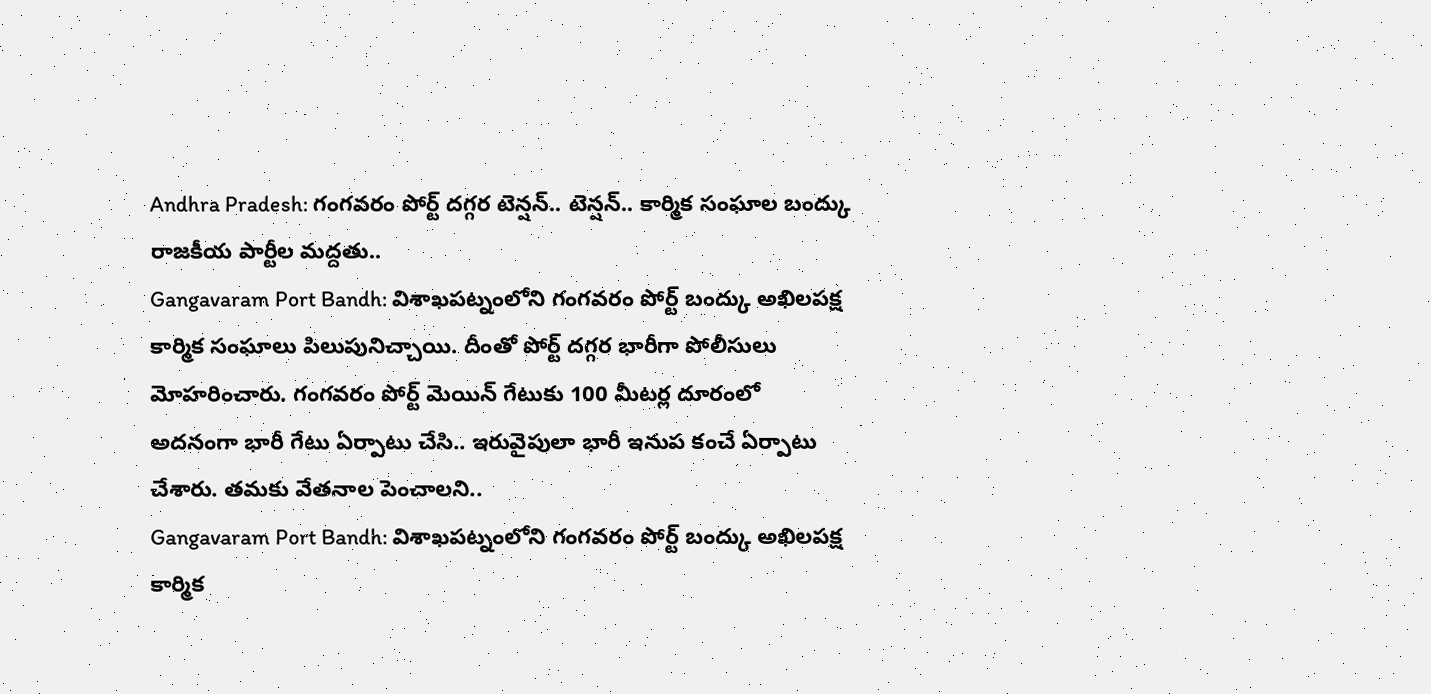Andhra Pradesh: గంగవరం పోర్ట్ దగ్గర టెన్షన్.. టెన్షన్.. కార్మిక సంఘాల బంద్కు రాజకీయ పార్టీల మద్దతు..
Gangavaram Port Bandh: విశాఖపట్నంలోని గంగవరం పోర్ట్ బంద్కు అఖిలపక్ష కార్మిక సంఘాలు పిలుపునిచ్చాయి. దీంతో పోర్ట్ దగ్గర భారీగా పోలీసులు మోహరించారు. గంగవరం పోర్ట్ మెయిన్ గేటుకు 100 మీటర్ల దూరంలో అదనంగా భారీ గేటు ఏర్పాటు చేసి.. ఇరువైపులా భారీ ఇనుప కంచే ఏర్పాటు చేశారు. తమకు వేతనాల పెంచాలని..
Gangavaram Port Bandh: విశాఖపట్నంలోని గంగవరం పోర్ట్ బంద్కు అఖిలపక్ష కార్మిక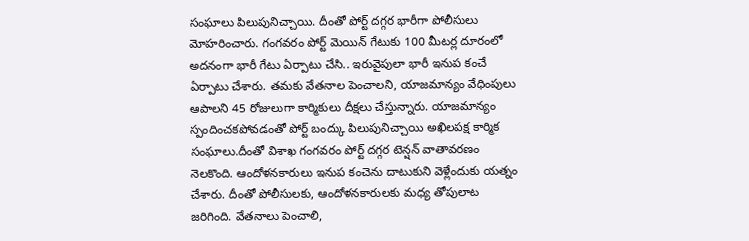సంఘాలు పిలుపునిచ్చాయి. దీంతో పోర్ట్ దగ్గర భారీగా పోలీసులు మోహరించారు. గంగవరం పోర్ట్ మెయిన్ గేటుకు 100 మీటర్ల దూరంలో అదనంగా భారీ గేటు ఏర్పాటు చేసి.. ఇరువైపులా భారీ ఇనుప కంచే ఏర్పాటు చేశారు. తమకు వేతనాల పెంచాలని, యాజమాన్యం వేధింపులు ఆపాలని 45 రోజులుగా కార్మికులు దీక్షలు చేస్తున్నారు. యాజమాన్యం స్పందించకపోవడంతో పోర్ట్ బంద్కు పిలుపునిచ్చాయి అఖిలపక్ష కార్మిక సంఘాలు.దీంతో విశాఖ గంగవరం పోర్ట్ దగ్గర టెన్షన్ వాతావరణం నెలకొంది. ఆందోళనకారులు ఇనుప కంచెను దాటుకుని వెళ్లేందుకు యత్నం చేశారు. దీంతో పోలీసులకు, ఆందోళనకారులకు మధ్య తోపులాట జరిగింది. వేతనాలు పెంచాలి,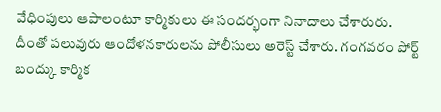వేధింపులు ఆపాలంటూ కార్మికులు ఈ సందర్భంగా నినాదాలు చేశారురు. దీంతో పలువురు ఆందోళనకారులను పోలీసులు అరెస్ట్ చేశారు. గంగవరం పోర్ట్ బంద్కు కార్మిక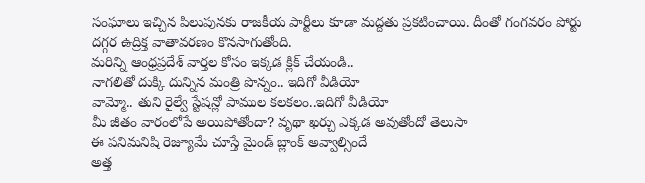సంఘాలు ఇచ్చిన పిలుపునకు రాజకీయ పార్టీలు కూడా మద్దతు ప్రకటించాయి. దీంతో గంగవరం పోర్టు దగ్గర ఉద్రిక్త వాతావరణం కొనసాగుతోంది.
మరిన్ని ఆంధ్రప్రదేశ్ వార్తల కోసం ఇక్కడ క్లిక్ చేయండి..
నాగలితో దుక్కి దున్నిన మంత్రి పొన్నం.. ఇదిగో వీడియో
వామ్మో.. తుని రైల్వే స్టేషన్లో పాముల కలకలం..ఇదిగో వీడియో
మీ జీతం వారంలోపే అయిపోతోందా? వృథా ఖర్చు ఎక్కడ అవుతోందో తెలుసా
ఈ పనిమనిషి రెజ్యూమే చూస్తే మైండ్ బ్లాంక్ అవ్వాల్సిందే
అత్త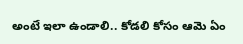అంటే ఇలా ఉండాలి.. కోడలి కోసం ఆమె ఏం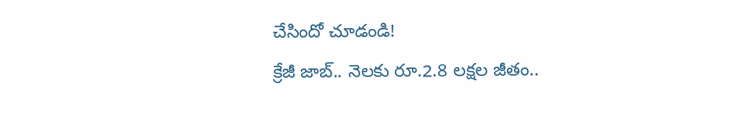చేసిందో చూడండి!
క్రేజీ జాబ్.. నెలకు రూ.2.8 లక్షల జీతం..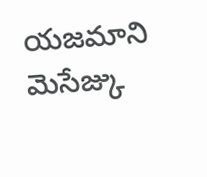యజమాని మెసేజ్కు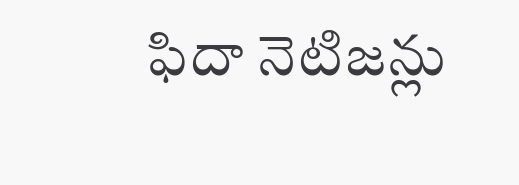ఫిదా నెటిజన్లు